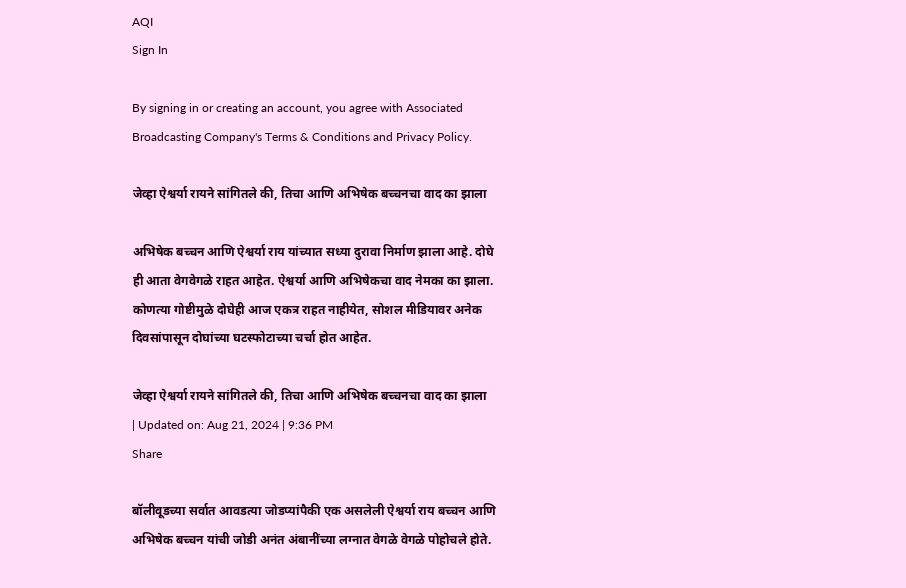AQI
Sign In

By signing in or creating an account, you agree with Associated Broadcasting Company's Terms & Conditions and Privacy Policy.

जेव्हा ऐश्वर्या रायने सांगितले की, तिचा आणि अभिषेक बच्चनचा वाद का झाला

अभिषेक बच्चन आणि ऐश्वर्या राय यांच्यात सध्या दुरावा निर्माण झाला आहे. दोघे ही आता वेगवेगळे राहत आहेत. ऐश्वर्या आणि अभिषेकचा वाद नेमका का झाला. कोणत्या गोष्टीमुळे दोघेही आज एकत्र राहत नाहीयेत, सोशल मीडियावर अनेक दिवसांपासून दोघांच्या घटस्फोटाच्या चर्चा होत आहेत.

जेव्हा ऐश्वर्या रायने सांगितले की, तिचा आणि अभिषेक बच्चनचा वाद का झाला
| Updated on: Aug 21, 2024 | 9:36 PM
Share

बॉलीवूडच्या सर्वात आवडत्या जोडप्यांपैकी एक असलेली ऐश्वर्या राय बच्चन आणि अभिषेक बच्चन यांची जोडी अनंत अंबानींच्या लग्नात वेगळे वेगळे पोहोचले होते.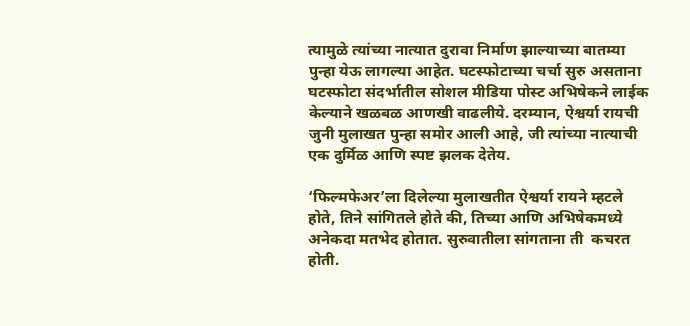त्यामुळे त्यांच्या नात्यात दुरावा निर्माण झाल्याच्या बातम्या पुन्हा येऊ लागल्या आहेत. घटस्फोटाच्या चर्चा सुरु असताना घटस्फोटा संदर्भातील सोशल मीडिया पोस्ट अभिषेकने लाईक केल्याने खळबळ आणखी वाढलीये. दरम्यान, ऐश्वर्या रायची जुनी मुलाखत पुन्हा समोर आली आहे, जी त्यांच्या नात्याची एक दुर्मिळ आणि स्पष्ट झलक देतेय.

‘फिल्मफेअर’ला दिलेल्या मुलाखतीत ऐश्वर्या रायने म्हटले होते, तिने सांगितले होते की, तिच्या आणि अभिषेकमध्ये अनेकदा मतभेद होतात. सुरुवातीला सांगताना ती  कचरत होती.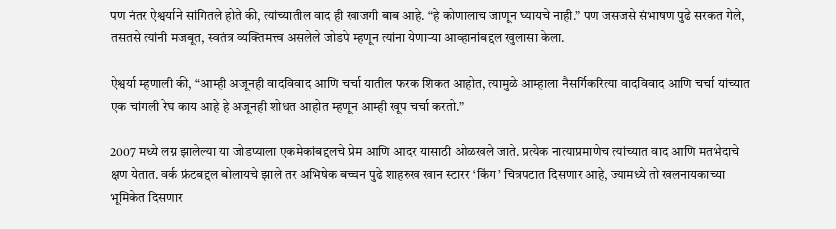पण नंतर ऐश्वर्याने सांगितले होते की, त्यांच्यातील वाद ही खाजगी बाब आहे. “हे कोणालाच जाणून घ्यायचे नाही.” पण जसजसे संभाषण पुढे सरकत गेले, तसतसे त्यांनी मजबूत, स्वतंत्र व्यक्तिमत्त्व असलेले जोडपे म्हणून त्यांना येणाऱ्या आव्हानांबद्दल खुलासा केला.

ऐश्वर्या म्हणाली की, “आम्ही अजूनही वादविवाद आणि चर्चा यातील फरक शिकत आहोत, त्यामुळे आम्हाला नैसर्गिकरित्या वादविवाद आणि चर्चा यांच्यात एक चांगली रेघ काय आहे हे अजूनही शोधत आहोत म्हणून आम्ही खूप चर्चा करतो.”

2007 मध्ये लग्न झालेल्या या जोडप्याला एकमेकांबद्दलचे प्रेम आणि आदर यासाठी ओळखले जाते. प्रत्येक नात्याप्रमाणेच त्यांच्यात वाद आणि मतभेदाचे क्षण येतात. वर्क फ्रंटबद्दल बोलायचे झाले तर अभिषेक बच्चन पुढे शाहरुख खान स्टारर ‘किंग’ चित्रपटात दिसणार आहे, ज्यामध्ये तो खलनायकाच्या भूमिकेत दिसणार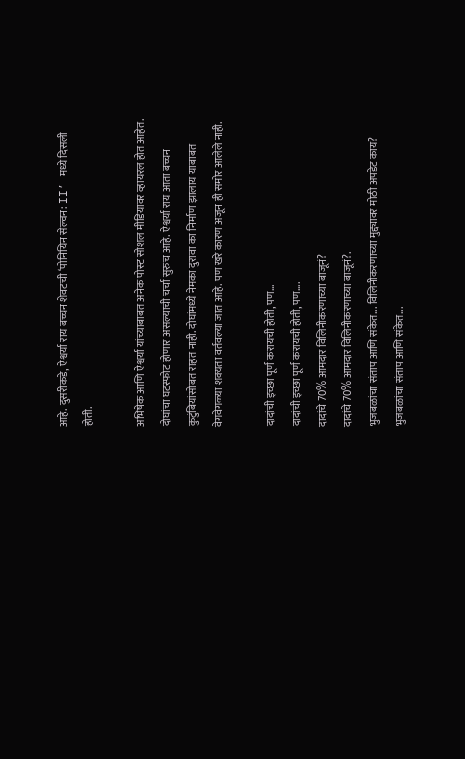आहे. दुसरीकडे, ऐश्वर्या राय बच्चन शेवटची ‘पोनियिन सेल्वन: II’ मध्ये दिसली होती.

अभिषेक आणि ऐश्वर्या यांच्याबाबत अनेक पोस्ट सोशल मीडियावर व्हायरल होत आहेत. दोघांचा घटस्फोट होणार असल्याची चर्चा सुरुच आहे. ऐश्वर्या राय आता बच्चन कुटुंबियांसोबत राहत नाही. दोघांमध्ये नेमका दुरावा का निर्माण झालाय याबाबत वेगवेगळ्या शक्यता वर्तवल्या जात आहे. पण खरे कारण अजून ही समोर आलेले नाही.

दादांची इच्छा पूर्ण करायची होती, पण...
दादांची इच्छा पूर्ण करायची होती, पण....
दादांचे 70% आमदार विलिनीकरणाच्या बाजूनं?
दादांचे 70% आमदार विलिनीकरणाच्या बाजूनं?.
भुजबळांचा संताप आणि संकेत... विलिनीकरणाच्या मुद्द्यावर मोठी अपडेट काय?
भुजबळांचा संताप आणि संकेत...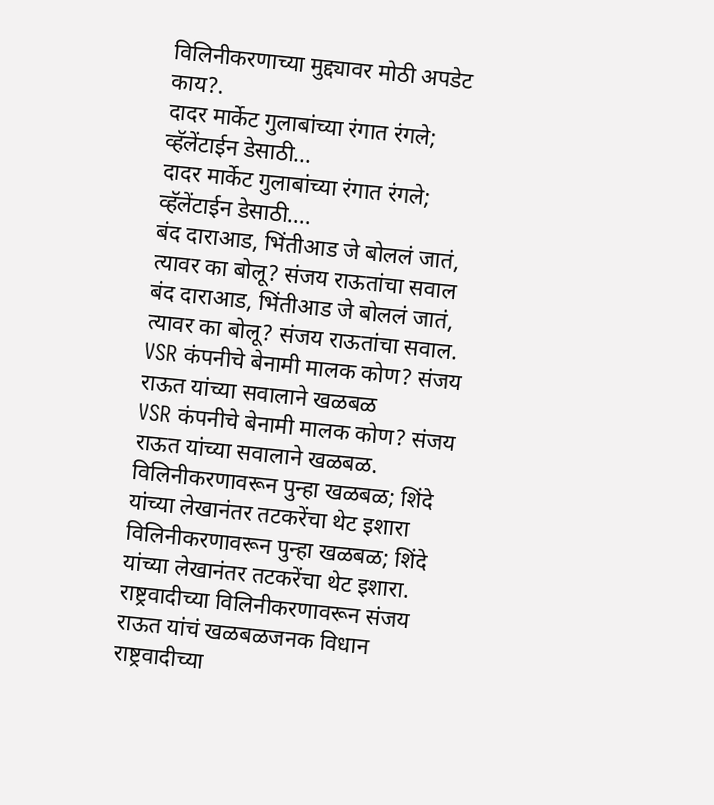विलिनीकरणाच्या मुद्द्यावर मोठी अपडेट काय?.
दादर मार्केट गुलाबांच्या रंगात रंगले; व्हॅलेंटाईन डेसाठी...
दादर मार्केट गुलाबांच्या रंगात रंगले; व्हॅलेंटाईन डेसाठी....
बंद दाराआड, भिंतीआड जे बोललं जातं, त्यावर का बोलू? संजय राऊतांचा सवाल
बंद दाराआड, भिंतीआड जे बोललं जातं, त्यावर का बोलू? संजय राऊतांचा सवाल.
VSR कंपनीचे बेनामी मालक कोण? संजय राऊत यांच्या सवालाने खळबळ
VSR कंपनीचे बेनामी मालक कोण? संजय राऊत यांच्या सवालाने खळबळ.
विलिनीकरणावरून पुन्हा खळबळ; शिंदे यांच्या लेखानंतर तटकरेंचा थेट इशारा
विलिनीकरणावरून पुन्हा खळबळ; शिंदे यांच्या लेखानंतर तटकरेंचा थेट इशारा.
राष्ट्रवादीच्या विलिनीकरणावरून संजय राऊत यांचं खळबळजनक विधान
राष्ट्रवादीच्या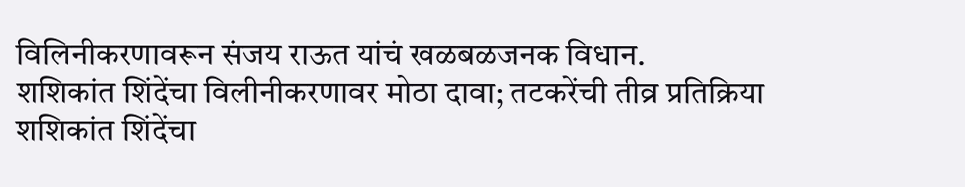विलिनीकरणावरून संजय राऊत यांचं खळबळजनक विधान.
शशिकांत शिंदेंचा विलीनीकरणावर मोठा दावा; तटकरेंची तीव्र प्रतिक्रिया
शशिकांत शिंदेंचा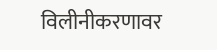विलीनीकरणावर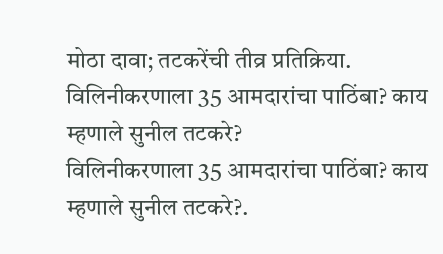मोठा दावा; तटकरेंची तीव्र प्रतिक्रिया.
विलिनीकरणाला 35 आमदारांचा पाठिंबा? काय म्हणाले सुनील तटकरे?
विलिनीकरणाला 35 आमदारांचा पाठिंबा? काय म्हणाले सुनील तटकरे?.